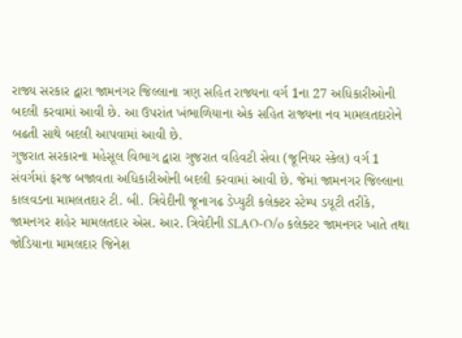રાજ્ય સરકાર દ્વારા જામનગર જિલ્લાના ત્રણ સહિત રાજ્યના વર્ગ 1ના 27 અધિકારીઓની બદલી કરવામાં આવી છે. આ ઉપરાંત ખંભાળિયાના એક સહિત રાજ્યના નવ મામલતદારોને બઢતી સાથે બદલી આપવામાં આવી છે.
ગુજરાત સરકારના મહેસૂલ વિભાગ દ્વારા ગુજરાત વહિવટી સેવા (જૂનિયર સ્કેલ) વર્ગ 1 સંવર્ગમાં ફરજ બજાવતા અધિકારીઓની બદલી કરવામાં આવી છે. જેમાં જામનગર જિલ્લાના કાલવડના મામલતદાર ટી. બી. ત્રિવેદીની જૂનાગઢ ડેપ્યુટી કલેક્ટર સ્ટેમ્પ ડયૂટી તરીકે, જામનગર શહેર મામલતદાર એસ. આર. ત્રિવેદીની SLAO-O/o કલેક્ટર જામનગર ખાતે તથા જોડિયાના મામલદાર જિનેશ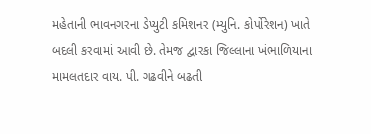મહેતાની ભાવનગરના ડેપ્યુટી કમિશનર (મ્યુનિ. કોર્પોરેશન) ખાતે બદલી કરવામાં આવી છે. તેમજ દ્વારકા જિલ્લાના ખંભાળિયાના મામલતદાર વાય. પી. ગઢવીને બઢતી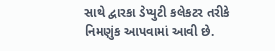સાથે દ્વારકા ડેપ્યુટી કલેકટર તરીકે નિમણુંક આપવામાં આવી છે.